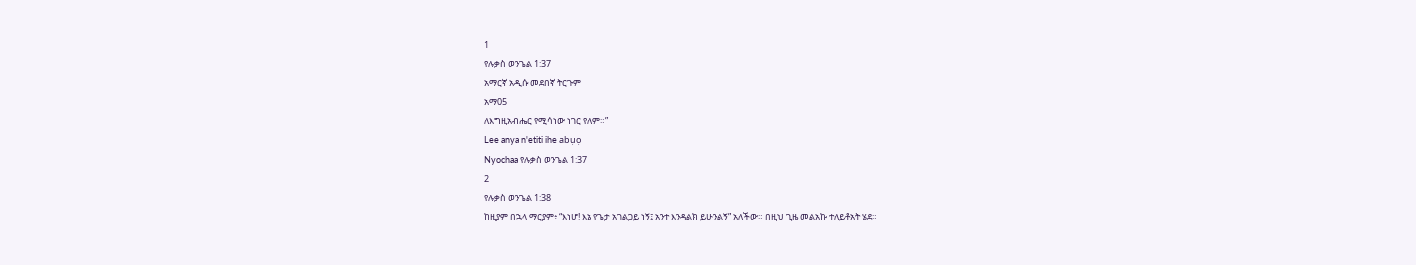1
የሉቃስ ወንጌል 1:37
አማርኛ አዲሱ መደበኛ ትርጉም
አማ05
ለእግዚአብሔር የሚሳነው ነገር የለም።”
Lee anya n'etiti ihe abụọ
Nyochaa የሉቃስ ወንጌል 1:37
2
የሉቃስ ወንጌል 1:38
ከዚያም በኋላ ማርያም፥ “እነሆ! እኔ የጌታ አገልጋይ ነኝ፤ አንተ እንዳልክ ይሁንልኝ” አለችው። በዚህ ጊዜ መልአኩ ተለይቶአት ሄደ።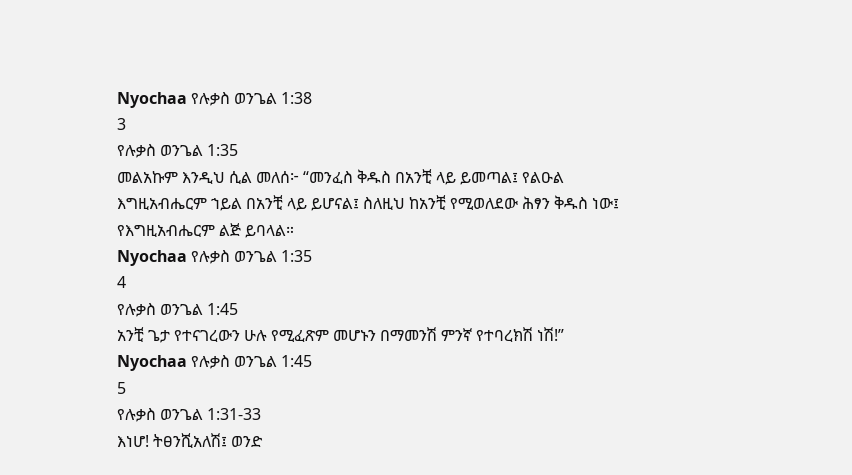Nyochaa የሉቃስ ወንጌል 1:38
3
የሉቃስ ወንጌል 1:35
መልአኩም እንዲህ ሲል መለሰ፦ “መንፈስ ቅዱስ በአንቺ ላይ ይመጣል፤ የልዑል እግዚአብሔርም ኀይል በአንቺ ላይ ይሆናል፤ ስለዚህ ከአንቺ የሚወለደው ሕፃን ቅዱስ ነው፤ የእግዚአብሔርም ልጅ ይባላል።
Nyochaa የሉቃስ ወንጌል 1:35
4
የሉቃስ ወንጌል 1:45
አንቺ ጌታ የተናገረውን ሁሉ የሚፈጽም መሆኑን በማመንሽ ምንኛ የተባረክሽ ነሽ!”
Nyochaa የሉቃስ ወንጌል 1:45
5
የሉቃስ ወንጌል 1:31-33
እነሆ! ትፀንሺአለሽ፤ ወንድ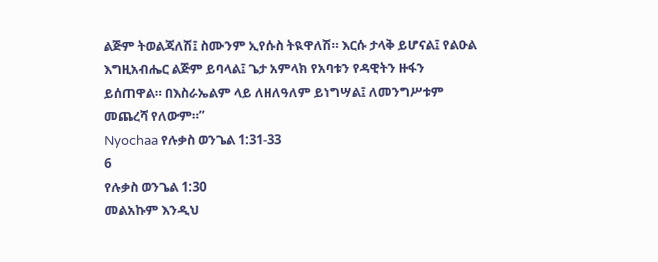ልጅም ትወልጃለሽ፤ ስሙንም ኢየሱስ ትዪዋለሽ። እርሱ ታላቅ ይሆናል፤ የልዑል እግዚአብሔር ልጅም ይባላል፤ ጌታ አምላክ የአባቱን የዳዊትን ዙፋን ይሰጠዋል። በእስራኤልም ላይ ለዘለዓለም ይነግሣል፤ ለመንግሥቱም መጨረሻ የለውም።”
Nyochaa የሉቃስ ወንጌል 1:31-33
6
የሉቃስ ወንጌል 1:30
መልአኩም እንዲህ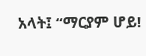አላት፤ “ማርያም ሆይ!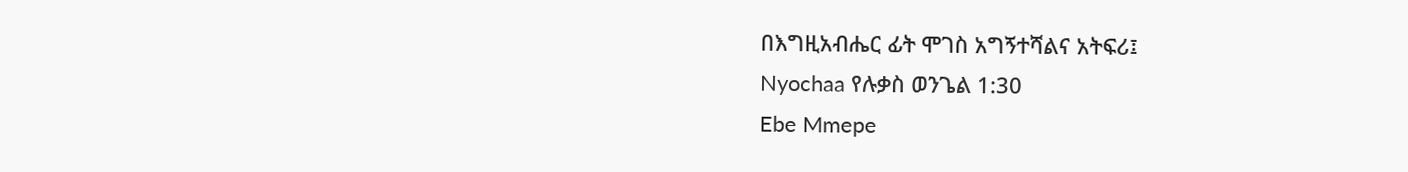በእግዚአብሔር ፊት ሞገስ አግኝተሻልና አትፍሪ፤
Nyochaa የሉቃስ ወንጌል 1:30
Ebe Mmepe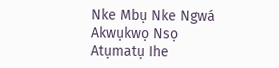Nke Mbụ Nke Ngwá
Akwụkwọ Nsọ
Atụmatụ Ihe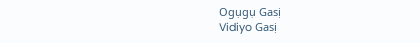Ogụgụ Gasị
Vidiyo Gasị